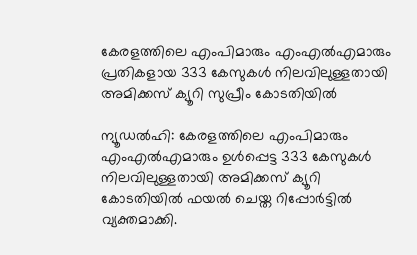കേരളത്തിലെ എംപിമാരും എംഎല്‍എമാരും പ്രതികളായ 333 കേസുകള്‍ നിലവിലുള്ളതായി അമിക്കസ് ക്യൂറി സുപ്രീം കോടതിയില്‍

ന്യൂഡല്‍ഹി: കേരളത്തിലെ എംപിമാരും എംഎല്‍എമാരും ഉള്‍പ്പെട്ട 333 കേസുകള്‍ നിലവിലുള്ളതായി അമിക്കസ് ക്യൂറി കോടതിയില്‍ ഫയല്‍ ചെയ്ത റിപ്പോര്‍ട്ടില്‍ വ്യക്തമാക്കി.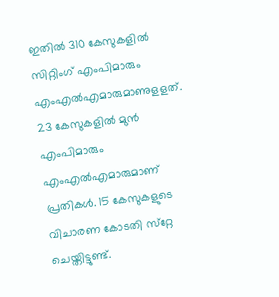ഇതില്‍ 310 കേസുകളില്‍ സിറ്റിംഗ് എംപിമാരും എംഎല്‍എമാരുമാണുളളത്. 23 കേസുകളില്‍ മുന്‍ എംപിമാരും എംഎല്‍എമാരുമാണ് പ്രതികള്‍. 15 കേസുകളുടെ വിചാരണ കോടതി സ്‌റ്റേ ചെയ്തിട്ടുണ്ട്.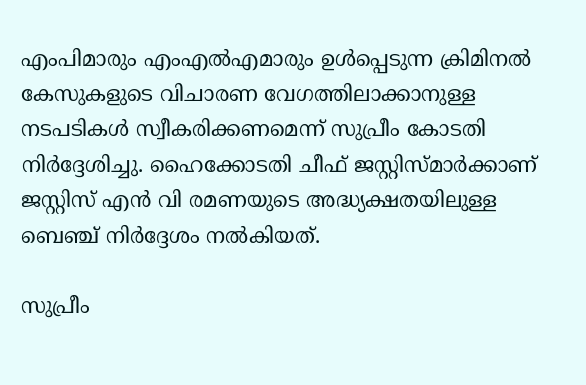എംപിമാരും എംഎല്‍എമാരും ഉള്‍പ്പെടുന്ന ക്രിമിനല്‍ കേസുകളുടെ വിചാരണ വേഗത്തിലാക്കാനുള്ള നടപടികള്‍ സ്വീകരിക്കണമെന്ന് സുപ്രീം കോടതി നിര്‍ദ്ദേശിച്ചു. ഹൈക്കോടതി ചീഫ് ജസ്റ്റിസ്മാര്‍ക്കാണ് ജസ്റ്റിസ് എന്‍ വി രമണയുടെ അദ്ധ്യക്ഷതയിലുള്ള ബെഞ്ച് നിര്‍ദ്ദേശം നല്‍കിയത്.

സുപ്രീം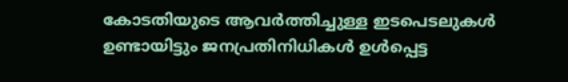കോടതിയുടെ ആവര്‍ത്തിച്ചുള്ള ഇടപെടലുകള്‍ ഉണ്ടായിട്ടും ജനപ്രതിനിധികള്‍ ഉള്‍പ്പെട്ട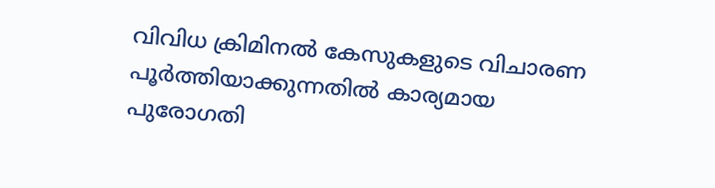വിവിധ ക്രിമിനല്‍ കേസുകളുടെ വിചാരണ പൂര്‍ത്തിയാക്കുന്നതില്‍ കാര്യമായ പുരോഗതി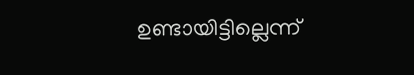ഉണ്ടായിട്ടില്ലെന്ന്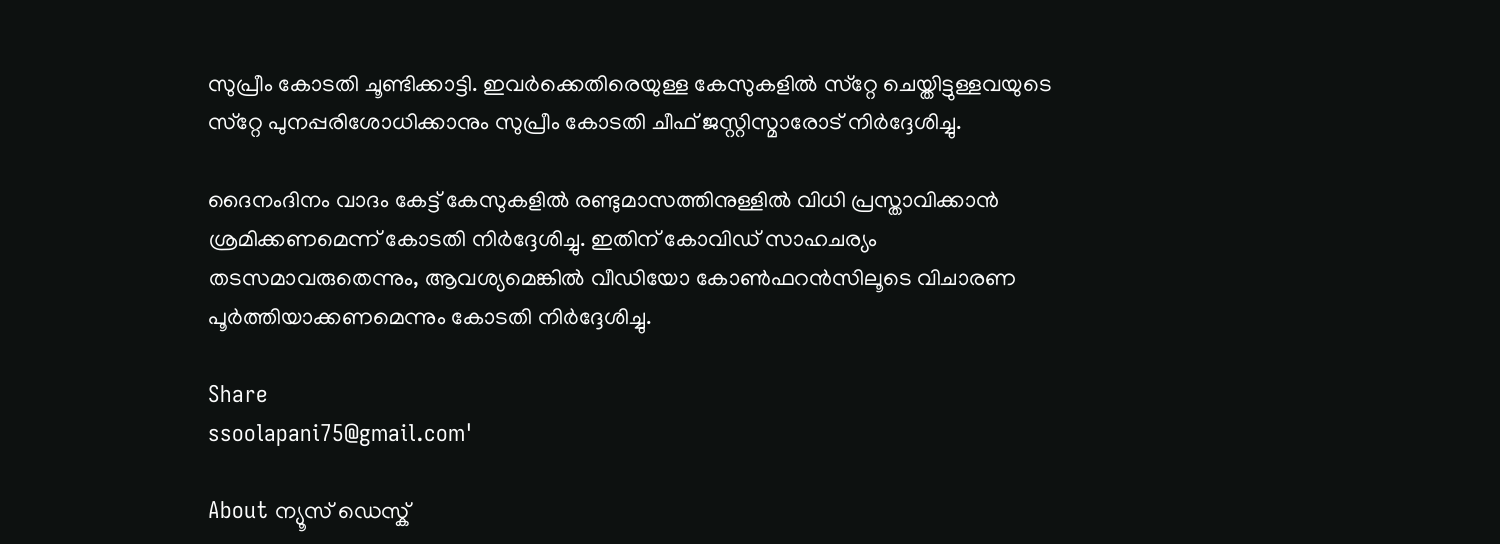സുപ്രീം കോടതി ചൂണ്ടിക്കാട്ടി. ഇവര്‍ക്കെതിരെയുള്ള കേസുകളില്‍ സ്‌റ്റേ ചെയ്തിട്ടുള്ളവയുടെ സ്‌റ്റേ പുനപ്പരിശോധിക്കാനും സുപ്രീം കോടതി ചീഫ് ജസ്റ്റിസ്മാരോട് നിര്‍ദ്ദേശിച്ചു.

ദൈനംദിനം വാദം കേട്ട് കേസുകളില്‍ രണ്ടുമാസത്തിനുള്ളില്‍ വിധി പ്രസ്താവിക്കാന്‍ ശ്രമിക്കണമെന്ന് കോടതി നിര്‍ദ്ദേശിച്ചു. ഇതിന് കോവിഡ് സാഹചര്യം തടസമാവരുതെന്നും, ആവശ്യമെങ്കില്‍ വീഡിയോ കോണ്‍ഫറന്‍സിലൂടെ വിചാരണ പൂര്‍ത്തിയാക്കണമെന്നും കോടതി നിര്‍ദ്ദേശിച്ചു.

Share
ssoolapani75@gmail.com'

About ന്യൂസ് ഡെസ്ക്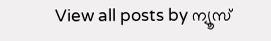View all posts by ന്യൂസ്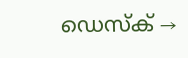ഡെസ്ക് →